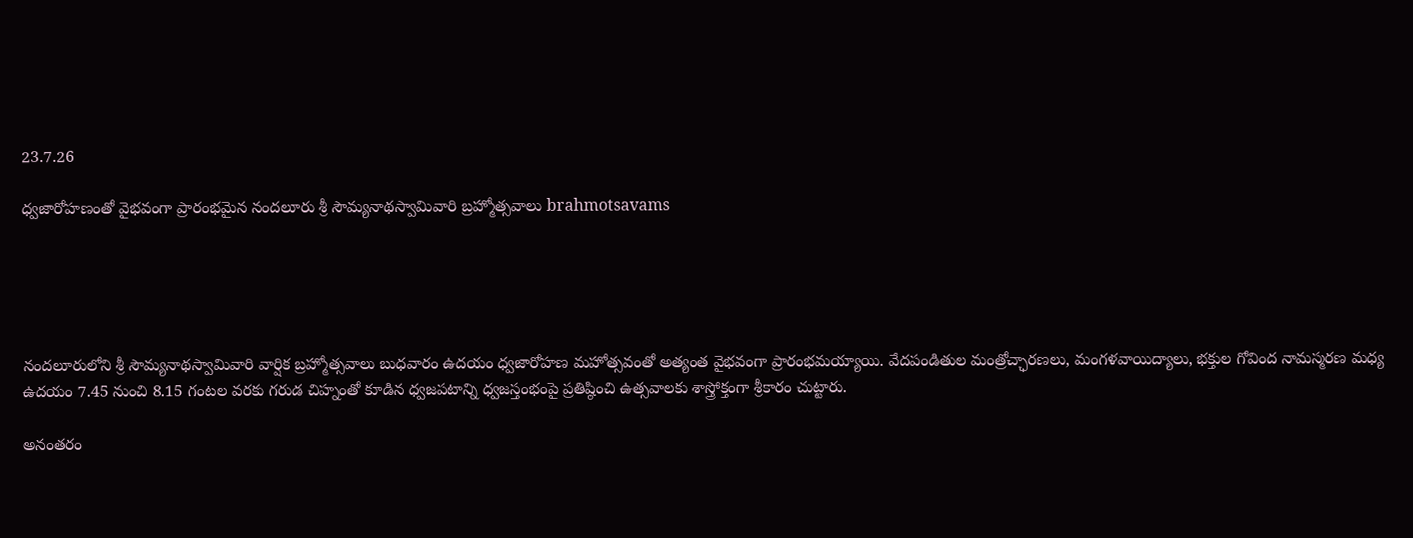23.7.26

ధ్వజారోహణంతో వైభవంగా ప్రారంభమైన నందలూరు శ్రీ సౌమ్యనాథస్వామివారి బ్రహ్మోత్సవాలు brahmotsavams





నందలూరులోని శ్రీ సౌమ్యనాథస్వామివారి వార్షిక బ్రహ్మోత్సవాలు బుధవారం ఉదయం ధ్వజారోహణ మహోత్సవంతో అత్యంత వైభవంగా ప్రారంభమయ్యాయి. వేదపండితుల మంత్రోచ్ఛారణలు, మంగళవాయిద్యాలు, భక్తుల గోవింద నామస్మరణ మధ్య ఉదయం 7.45 నుంచి 8.15 గంటల వరకు గరుడ చిహ్నంతో కూడిన ధ్వజపటాన్ని ధ్వజస్తంభంపై ప్రతిష్ఠించి ఉత్సవాలకు శాస్త్రోక్తంగా శ్రీకారం చుట్టారు.

అనంతరం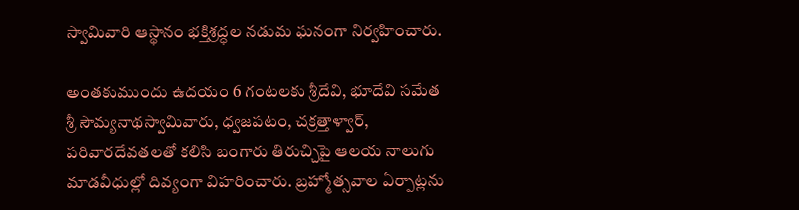స్వామివారి ఆస్థానం భక్తిశ్రద్ధల నడుమ ఘనంగా నిర్వహించారు.

అంతకుముందు ఉదయం 6 గంటలకు శ్రీదేవి, భూదేవి సమేత శ్రీ సౌమ్యనాథస్వామివారు, ధ్వజపటం, చక్రత్తాళ్వార్‌, పరివారదేవతలతో కలిసి బంగారు తిరుచ్చిపై ఆలయ నాలుగు మాడవీధుల్లో దివ్యంగా విహరించారు. బ్రహ్మోత్సవాల ఏర్పాట్లను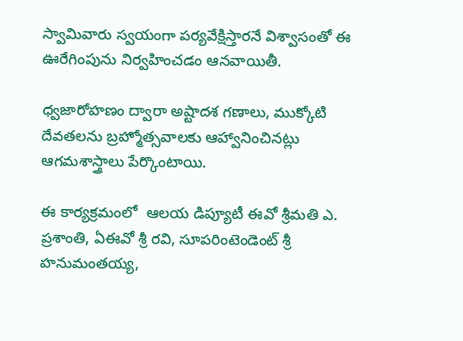స్వామివారు స్వయంగా పర్యవేక్షిస్తారనే విశ్వాసంతో ఈ ఊరేగింపును నిర్వహించడం ఆనవాయితీ.

ధ్వజారోహణం ద్వారా అష్టాదశ గణాలు, ముక్కోటి దేవతలను బ్రహ్మోత్సవాలకు ఆహ్వానించినట్లు ఆగమశాస్త్రాలు పేర్కొంటాయి.

ఈ కార్యక్రమంలో  ఆలయ డిప్యూటీ ఈవో శ్రీమతి ఎ. ప్రశాంతి, ఏఈవో శ్రీ రవి, సూపరింటెండెంట్ శ్రీ హనుమంతయ్య,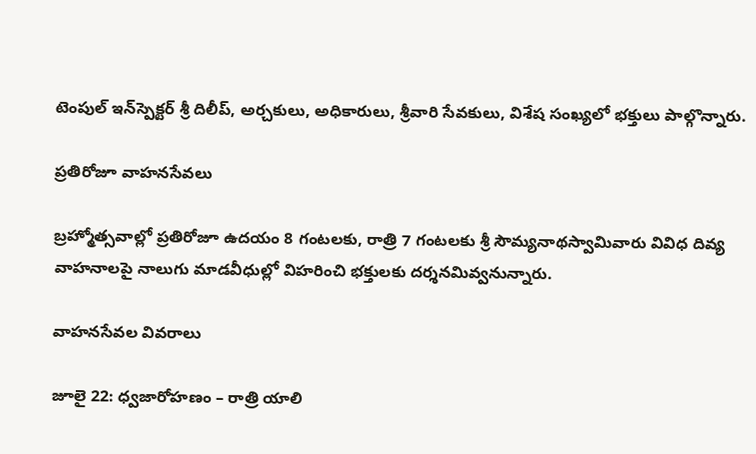టెంపుల్ ఇన్‌స్పెక్టర్ శ్రీ దిలీప్, అర్చకులు, అధికారులు, శ్రీవారి సేవకులు, విశేష సంఖ్యలో భక్తులు పాల్గొన్నారు.

ప్రతిరోజూ వాహనసేవలు

బ్రహ్మోత్సవాల్లో ప్రతిరోజూ ఉదయం 8 గంటలకు, రాత్రి 7 గంటలకు శ్రీ సౌమ్యనాథస్వామివారు వివిధ దివ్య వాహనాలపై నాలుగు మాడవీధుల్లో విహరించి భక్తులకు దర్శనమివ్వనున్నారు.

వాహనసేవల వివరాలు

జూలై 22: ధ్వజారోహణం – రాత్రి యాలి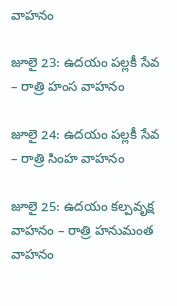వాహనం

జూలై 23: ఉదయం పల్లకీ సేవ – రాత్రి హంస వాహనం

జూలై 24: ఉదయం పల్లకీ సేవ – రాత్రి సింహ వాహనం

జూలై 25: ఉదయం కల్పవృక్ష వాహనం – రాత్రి హనుమంత వాహనం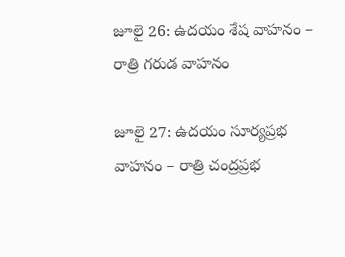జూలై 26: ఉదయం శేష వాహనం – రాత్రి గరుడ వాహనం

జూలై 27: ఉదయం సూర్యప్రభ వాహనం – రాత్రి చంద్రప్రభ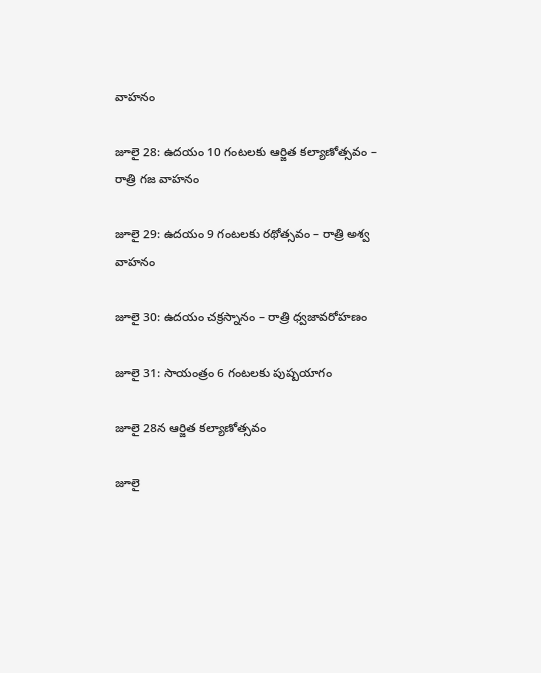వాహనం

జూలై 28: ఉదయం 10 గంటలకు ఆర్జిత కల్యాణోత్సవం – రాత్రి గజ వాహనం

జూలై 29: ఉదయం 9 గంటలకు రథోత్సవం – రాత్రి అశ్వ వాహనం

జూలై 30: ఉదయం చక్రస్నానం – రాత్రి ధ్వజావరోహణం

జూలై 31: సాయంత్రం 6 గంటలకు పుష్పయాగం

జూలై 28న ఆర్జిత కల్యాణోత్సవం

జూలై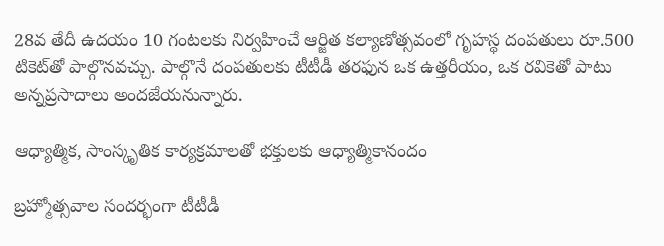28వ తేదీ ఉదయం 10 గంటలకు నిర్వహించే ఆర్జిత కల్యాణోత్సవంలో గృహస్థ దంపతులు రూ.500 టికెట్‌తో పాల్గొనవచ్చు. పాల్గొనే దంపతులకు టీటీడీ తరఫున ఒక ఉత్తరీయం, ఒక రవికెతో పాటు అన్నప్రసాదాలు అందజేయనున్నారు.

ఆధ్యాత్మిక, సాంస్కృతిక కార్యక్రమాలతో భక్తులకు ఆధ్యాత్మికానందం

బ్రహ్మోత్సవాల సందర్భంగా టీటీడీ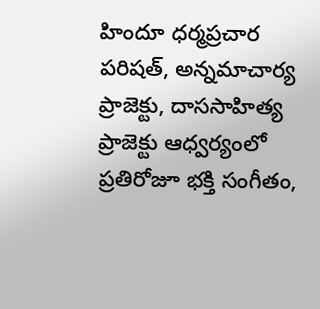హిందూ ధర్మప్రచార పరిషత్‌, అన్నమాచార్య ప్రాజెక్టు, దాససాహిత్య ప్రాజెక్టు ఆధ్వర్యంలో ప్రతిరోజూ భక్తి సంగీతం,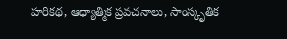హరికథ, ఆధ్యాత్మిక ప్రవచనాలు, సాంస్కృతిక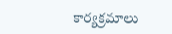కార్యక్రమాలు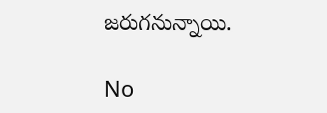జరుగనున్నాయి.

No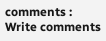comments :
Write comments